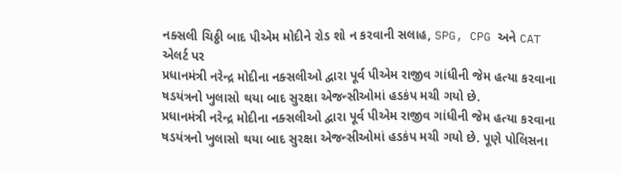નક્સલી ચિઠ્ઠી બાદ પીએમ મોદીને રોડ શો ન કરવાની સલાહ, SPG, CPG અને CAT એલર્ટ પર
પ્રધાનમંત્રી નરેન્દ્ર મોદીના નક્સલીઓ દ્વારા પૂર્વ પીએમ રાજીવ ગાંધીની જેમ હત્યા કરવાના ષડયંત્રનો ખુલાસો થયા બાદ સુરક્ષા એજન્સીઓમાં હડકંપ મચી ગયો છે.
પ્રધાનમંત્રી નરેન્દ્ર મોદીના નક્સલીઓ દ્વારા પૂર્વ પીએમ રાજીવ ગાંધીની જેમ હત્યા કરવાના ષડયંત્રનો ખુલાસો થયા બાદ સુરક્ષા એજન્સીઓમાં હડકંપ મચી ગયો છે. પૂણે પોલિસના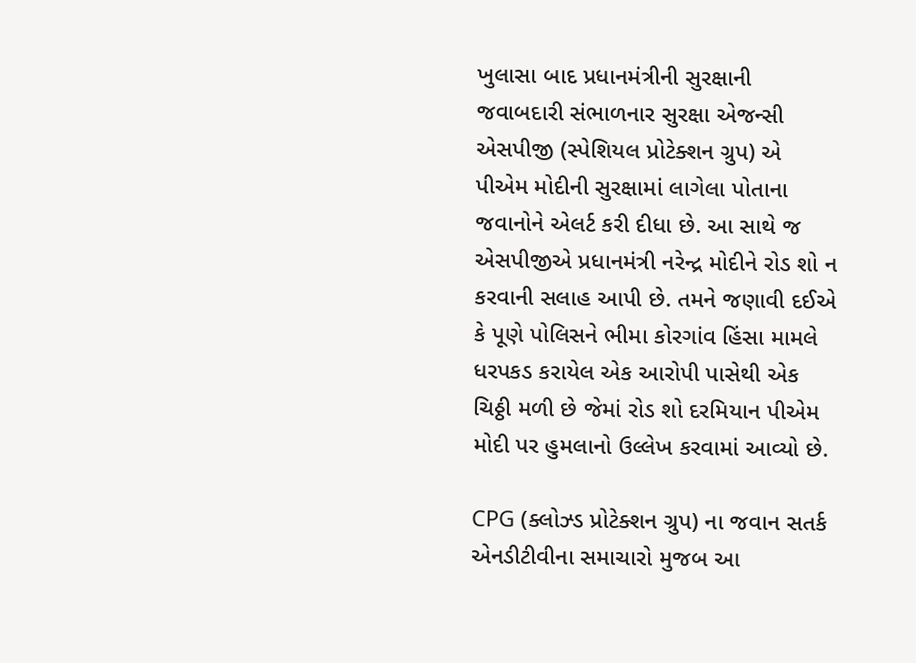ખુલાસા બાદ પ્રધાનમંત્રીની સુરક્ષાની જવાબદારી સંભાળનાર સુરક્ષા એજન્સી એસપીજી (સ્પેશિયલ પ્રોટેક્શન ગ્રુપ) એ પીએમ મોદીની સુરક્ષામાં લાગેલા પોતાના જવાનોને એલર્ટ કરી દીધા છે. આ સાથે જ એસપીજીએ પ્રધાનમંત્રી નરેન્દ્ર મોદીને રોડ શો ન કરવાની સલાહ આપી છે. તમને જણાવી દઈએ કે પૂણે પોલિસને ભીમા કોરગાંવ હિંસા મામલે ધરપકડ કરાયેલ એક આરોપી પાસેથી એક ચિઠ્ઠી મળી છે જેમાં રોડ શો દરમિયાન પીએમ મોદી પર હુમલાનો ઉલ્લેખ કરવામાં આવ્યો છે.

CPG (ક્લોઝ્ડ પ્રોટેક્શન ગ્રુપ) ના જવાન સતર્ક
એનડીટીવીના સમાચારો મુજબ આ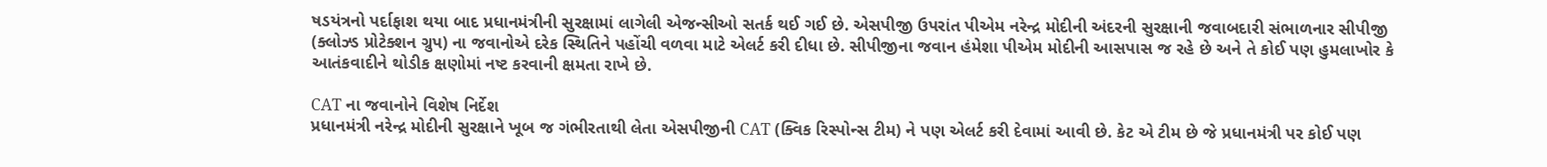ષડયંત્રનો પર્દાફાશ થયા બાદ પ્રધાનમંત્રીની સુરક્ષામાં લાગેલી એજન્સીઓ સતર્ક થઈ ગઈ છે. એસપીજી ઉપરાંત પીએમ નરેન્દ્ર મોદીની અંદરની સુરક્ષાની જવાબદારી સંભાળનાર સીપીજી (ક્લોઝ્ડ પ્રોટેક્શન ગ્રુપ) ના જવાનોએ દરેક સ્થિતિને પહોંચી વળવા માટે એલર્ટ કરી દીધા છે. સીપીજીના જવાન હંમેશા પીએમ મોદીની આસપાસ જ રહે છે અને તે કોઈ પણ હુમલાખોર કે આતંકવાદીને થોડીક ક્ષણોમાં નષ્ટ કરવાની ક્ષમતા રાખે છે.

CAT ના જવાનોને વિશેષ નિર્દેશ
પ્રધાનમંત્રી નરેન્દ્ર મોદીની સુરક્ષાને ખૂબ જ ગંભીરતાથી લેતા એસપીજીની CAT (ક્વિક રિસ્પોન્સ ટીમ) ને પણ એલર્ટ કરી દેવામાં આવી છે. કેટ એ ટીમ છે જે પ્રધાનમંત્રી પર કોઈ પણ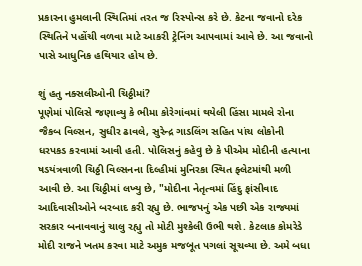પ્રકારના હુમલાની સ્થિતિમાં તરત જ રિસ્પોન્સ કરે છે. કેટના જવાનો દરેક સ્થિતિને પહોંચી વળવા માટે આકરી ટ્રેનિંગ આપવામાં આવે છે. આ જવાનો પાસે આધુનિક હથિયાર હોય છે.

શું હતુ નક્સલીઓની ચિઠ્ઠીમાં?
પૂણેમાં પોલિસે જણાવ્યુ કે ભીમા કોરેગાંવમાં થયેલી હિંસા મામલે રોના જૈકબ વિલ્સન, સુધીર ઢાવલે, સુરેન્દ્ર ગાડલિંગ સહિત પાંચ લોકોની ધરપકડ કરવામાં આવી હતી. પોલિસનું કહેવુ છે કે પીએમ મોદીની હત્યાના ષડયંત્રવાળી ચિઠ્ઠી વિલ્સનના દિલ્હીમાં મુનિરકા સ્થિત ફ્લેટમાંથી મળી આવી છે. આ ચિઠ્ઠીમાં લખ્યુ છે, "મોદીના નેતૃત્વમાં હિંદુ ફાંસીવાદ આદિવાસીઓને બરબાદ કરી રહ્યુ છે. ભાજપનું એક પછી એક રાજ્યમાં સરકાર બનાવવાનું ચાલુ રહ્યુ તો મોટી મુશ્કેલી ઉભી થશે. કેટલાક કોમરેડે મોદી રાજને ખતમ કરવા માટે અમુક મજબૂત પગલાં સૂચવ્યા છે. અમે બધા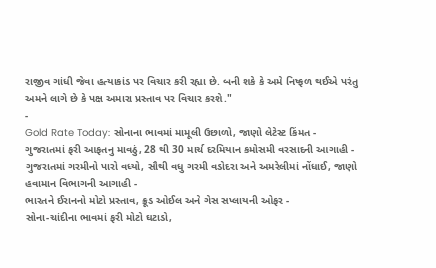રાજીવ ગાંધી જેવા હત્યાકાંડ પર વિચાર કરી રહ્યા છે. બની શકે કે અમે નિષ્ફળ થઈએ પરંતુ અમને લાગે છે કે પક્ષ અમારા પ્રસ્તાવ પર વિચાર કરશે."
-
Gold Rate Today: સોનાના ભાવમાં મામૂલી ઉછાળો, જાણો લેટેસ્ટ કિંમત -
ગુજરાતમાં ફરી આફતનુ માવઠું, 28 થી 30 માર્ચ દરમિયાન કમોસમી વરસાદની આગાહી -
ગુજરાતમાં ગરમીનો પારો વધ્યો, સૌથી વધુ ગરમી વડોદરા અને અમરેલીમાં નોંધાઈ, જાણો હવામાન વિભાગની આગાહી -
ભારતને ઈરાનનો મોટો પ્રસ્તાવ, ક્રૂડ ઓઈલ અને ગેસ સપ્લાયની ઓફર -
સોના-ચાંદીના ભાવમાં ફરી મોટો ઘટાડો,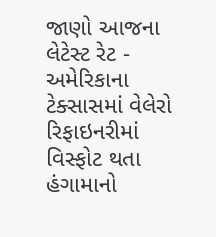જાણો આજના લેટેસ્ટ રેટ -
અમેરિકાના ટેક્સાસમાં વેલેરો રિફાઇનરીમાં વિસ્ફોટ થતા હંગામાનો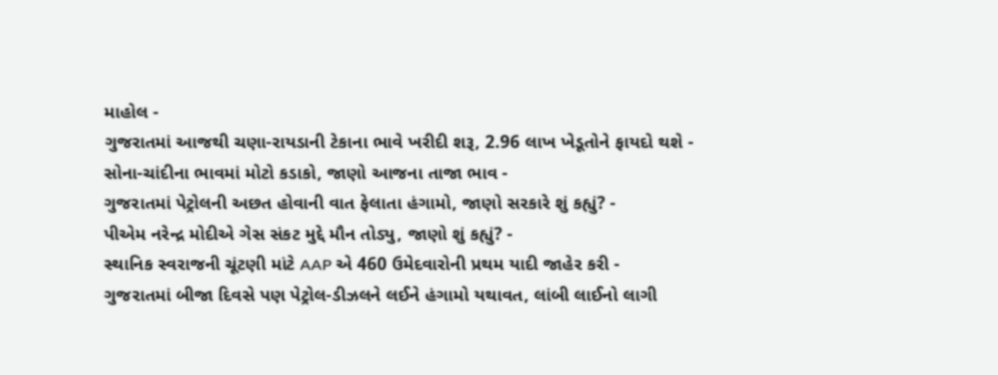માહોલ -
ગુજરાતમાં આજથી ચણા-રાયડાની ટેકાના ભાવે ખરીદી શરૂ, 2.96 લાખ ખેડૂતોને ફાયદો થશે -
સોના-ચાંદીના ભાવમાં મોટો કડાકો, જાણો આજના તાજા ભાવ -
ગુજરાતમાં પેટ્રોલની અછત હોવાની વાત ફેલાતા હંગામો, જાણો સરકારે શું કહ્યું? -
પીએમ નરેન્દ્ર મોદીએ ગેસ સંકટ મુદ્દે મૌન તોડ્યુ, જાણો શું કહ્યું? -
સ્થાનિક સ્વરાજની ચૂંટણી માંટે AAP એ 460 ઉમેદવારોની પ્રથમ યાદી જાહેર કરી -
ગુજરાતમાં બીજા દિવસે પણ પેટ્રોલ-ડીઝલને લઈને હંગામો યથાવત, લાંબી લાઈનો લાગી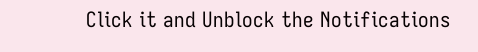Click it and Unblock the Notifications